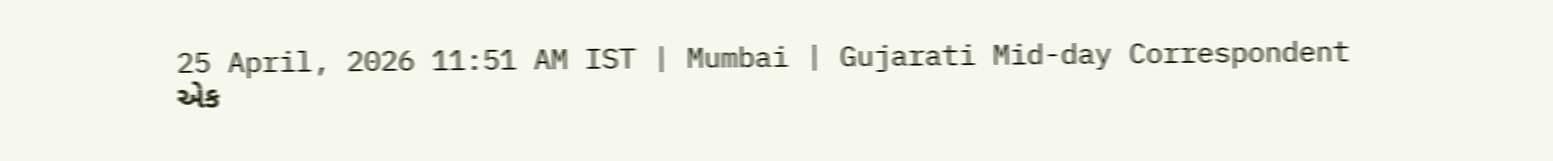25 April, 2026 11:51 AM IST | Mumbai | Gujarati Mid-day Correspondent
એક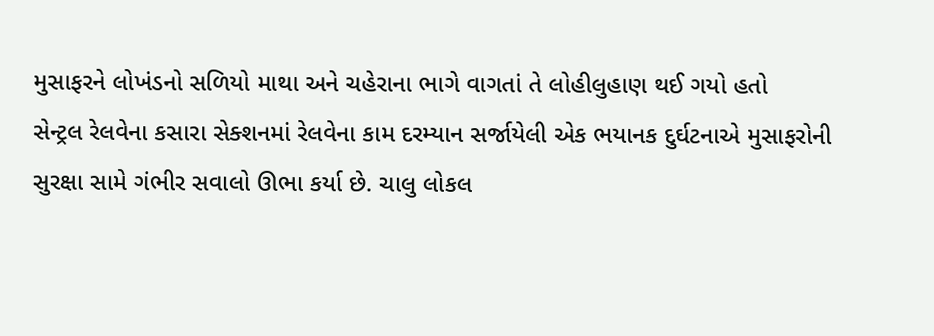મુસાફરને લોખંડનો સળિયો માથા અને ચહેરાના ભાગે વાગતાં તે લોહીલુહાણ થઈ ગયો હતો
સેન્ટ્રલ રેલવેના કસારા સેક્શનમાં રેલવેના કામ દરમ્યાન સર્જાયેલી એક ભયાનક દુર્ઘટનાએ મુસાફરોની સુરક્ષા સામે ગંભીર સવાલો ઊભા કર્યા છે. ચાલુ લોકલ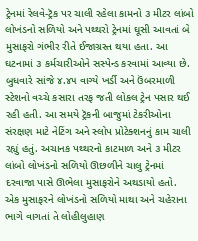ટ્રેનમાં રેલવે-ટ્રૅક પર ચાલી રહેલા કામનો ૩ મીટર લાંબો લોખંડનો સળિયો અને પથ્થરો ટ્રેનમાં ઘૂસી આવતાં બે મુસાફરો ગંભીર રીતે ઈજાગ્રસ્ત થયા હતા. આ ઘટનામાં ૩ કર્મચારીઓને સસ્પેન્ડ કરવામાં આવ્યા છે.
બુધવારે સાંજે ૪.૪૫ વાગ્યે ખર્ડી અને ઉંબરમાળી સ્ટેશનો વચ્ચે કસારા તરફ જતી લોકલ ટ્રેન પસાર થઈ રહી હતી. આ સમયે ટ્રૅકની બાજુમાં ટેકરીઓના સંરક્ષણ માટે નેટિંગ અને સ્લોપ પ્રોટેક્શનનું કામ ચાલી રહ્યું હતું. અચાનક પથ્થરનો કાટમાળ અને ૩ મીટર લાંબો લોખંડનો સળિયો ઊછળીને ચાલુ ટ્રેનમાં દરવાજા પાસે ઊભેલા મુસાફરોને અથડાયો હતો.
એક મુસાફરને લોખંડનો સળિયો માથા અને ચહેરાના ભાગે વાગતાં તે લોહીલુહાણ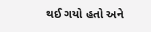થઈ ગયો હતો અને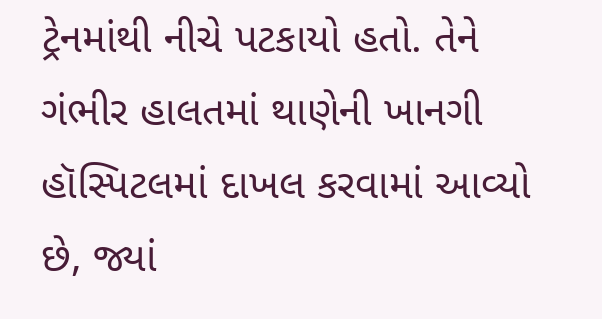ટ્રેનમાંથી નીચે પટકાયો હતો. તેને ગંભીર હાલતમાં થાણેની ખાનગી હૉસ્પિટલમાં દાખલ કરવામાં આવ્યો છે, જ્યાં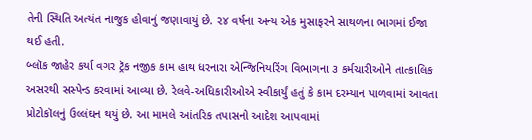તેની સ્થિતિ અત્યંત નાજુક હોવાનું જણાવાયું છે. ૨૪ વર્ષના અન્ય એક મુસાફરને સાથળના ભાગમાં ઈજા થઈ હતી.
બ્લૉક જાહેર કર્યા વગર ટ્રૅક નજીક કામ હાથ ધરનારા એન્જિનિયરિંગ વિભાગના ૩ કર્મચારીઓને તાત્કાલિક અસરથી સસ્પેન્ડ કરવામાં આવ્યા છે. રેલવે-અધિકારીઓએ સ્વીકાર્યું હતું કે કામ દરમ્યાન પાળવામાં આવતા પ્રોટોકૉલનું ઉલ્લંઘન થયું છે. આ મામલે આંતરિક તપાસનો આદેશ આપવામાં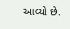આવ્યો છે.